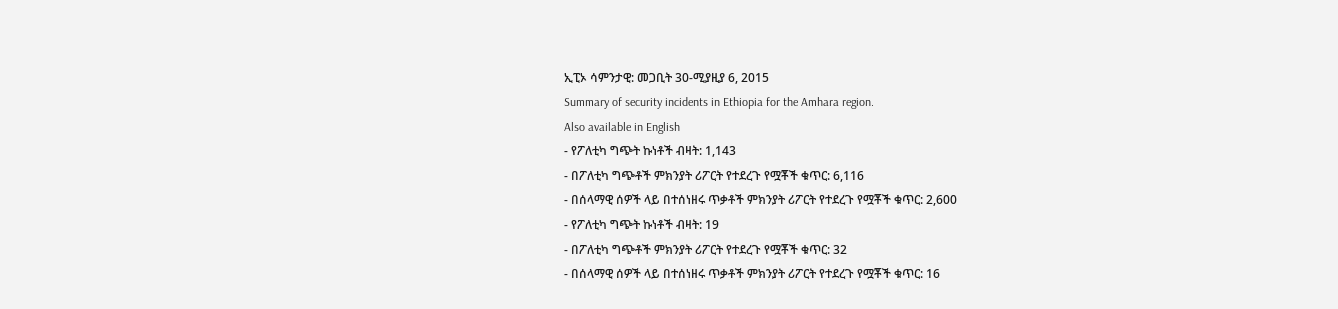ኢፒኦ ሳምንታዊ: መጋቢት 30-ሚያዚያ 6, 2015
Summary of security incidents in Ethiopia for the Amhara region.
Also available in English
- የፖለቲካ ግጭት ኩነቶች ብዛት: 1,143
- በፖለቲካ ግጭቶች ምክንያት ሪፖርት የተደረጉ የሟቾች ቁጥር: 6,116
- በሰላማዊ ሰዎች ላይ በተሰነዘሩ ጥቃቶች ምክንያት ሪፖርት የተደረጉ የሟቾች ቁጥር: 2,600
- የፖለቲካ ግጭት ኩነቶች ብዛት: 19
- በፖለቲካ ግጭቶች ምክንያት ሪፖርት የተደረጉ የሟቾች ቁጥር: 32
- በሰላማዊ ሰዎች ላይ በተሰነዘሩ ጥቃቶች ምክንያት ሪፖርት የተደረጉ የሟቾች ቁጥር: 16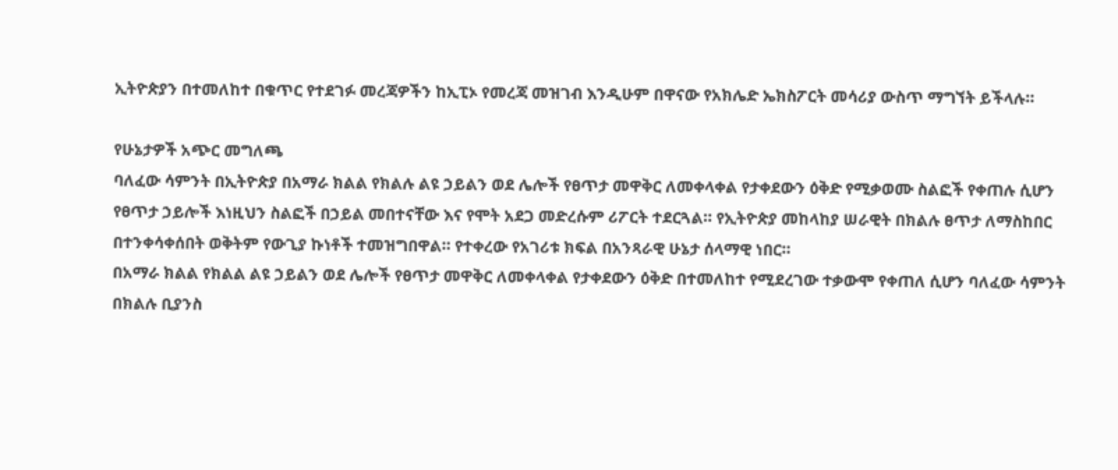ኢትዮጵያን በተመለከተ በቁጥር የተደገፉ መረጃዎችን ከኢፒኦ የመረጃ መዝገብ እንዲሁም በዋናው የአክሌድ ኤክስፖርት መሳሪያ ውስጥ ማግኘት ይችላሉ።

የሁኔታዎች አጭር መግለጫ
ባለፈው ሳምንት በኢትዮጵያ በአማራ ክልል የክልሉ ልዩ ኃይልን ወደ ሌሎች የፀጥታ መዋቅር ለመቀላቀል የታቀደውን ዕቅድ የሚቃወሙ ስልፎች የቀጠሉ ሲሆን የፀጥታ ኃይሎች እነዚህን ስልፎች በኃይል መበተናቸው እና የሞት አደጋ መድረሱም ሪፖርት ተደርጓል። የኢትዮጵያ መከላከያ ሠራዊት በክልሉ ፀጥታ ለማስከበር በተንቀሳቀሰበት ወቅትም የውጊያ ኩነቶች ተመዝግበዋል። የተቀረው የአገሪቱ ክፍል በአንጻራዊ ሁኔታ ሰላማዊ ነበር።
በአማራ ክልል የክልል ልዩ ኃይልን ወደ ሌሎች የፀጥታ መዋቅር ለመቀላቀል የታቀደውን ዕቅድ በተመለከተ የሚደረገው ተቃውሞ የቀጠለ ሲሆን ባለፈው ሳምንት በክልሉ ቢያንስ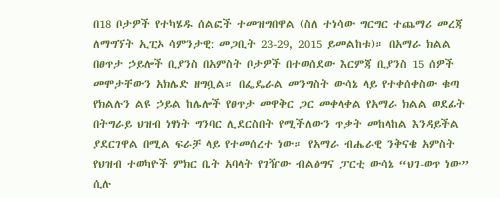በ18 ቦታዎች የተካሄዱ ሰልፎች ተመዝግበዋል (ስለ ተነሳው ግርግር ተጨማሪ መረጃ ለማግኘት ኢፒኦ ሳምንታዊ: መጋቢት 23-29, 2015 ይመልከቱ)። በአማራ ክልል በፀጥታ ኃይሎች ቢያንስ በአምስት ቦታዎች በተወሰደው እርምጃ ቢያንስ 15 ሰዎች መሞታቸውን አክሌድ ዘግቧል። በፌዴራል መንግስት ውሳኔ ላይ የተቀሰቀስው ቁጣ የክልሉን ልዩ ኃይል ከሌሎች የፀጥታ መዋቅር ጋር መቀላቀል የአማራ ክልል ወደፊት በትግራይ ህዝብ ነፃነት ግንባር ሊደርስበት የሚችለውን ጥቃት መከላከል እንዳይችል ያደርገዋል በሚል ፍራቻ ላይ የተመሰረተ ነው። የአማራ ብሔራዊ ንቅናቄ አምስት የህዝብ ተወካዮች ምክር ቤት አባላት የገዥው ብልፅግና ፓርቲ ውሳኔ “ህገ-ወጥ ነው” ሲሉ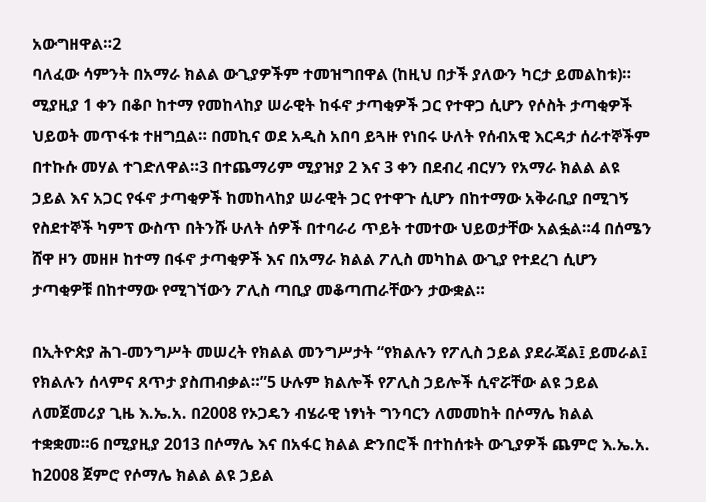አውግዘዋል።2
ባለፈው ሳምንት በአማራ ክልል ውጊያዎችም ተመዝግበዋል (ከዚህ በታች ያለውን ካርታ ይመልከቱ)። ሚያዚያ 1 ቀን በቆቦ ከተማ የመከላከያ ሠራዊት ከፋኖ ታጣቂዎች ጋር የተዋጋ ሲሆን የሶስት ታጣቂዎች ህይወት መጥፋቱ ተዘግቧል። በመኪና ወደ አዲስ አበባ ይጓዙ የነበሩ ሁለት የሰብአዊ እርዳታ ሰራተኞችም በተኩሱ መሃል ተገድለዋል።3 በተጨማሪም ሚያዝያ 2 እና 3 ቀን በደብረ ብርሃን የአማራ ክልል ልዩ ኃይል እና አጋር የፋኖ ታጣቂዎች ከመከላከያ ሠራዊት ጋር የተዋጉ ሲሆን በከተማው አቅራቢያ በሚገኝ የስደተኞች ካምፕ ውስጥ በትንሹ ሁለት ሰዎች በተባራሪ ጥይት ተመተው ህይወታቸው አልፏል።4 በሰሜን ሸዋ ዞን መዘዞ ከተማ በፋኖ ታጣቂዎች እና በአማራ ክልል ፖሊስ መካከል ውጊያ የተደረገ ሲሆን ታጣቂዎቹ በከተማው የሚገኘውን ፖሊስ ጣቢያ መቆጣጠራቸውን ታውቋል።

በኢትዮጵያ ሕገ-መንግሥት መሠረት የክልል መንግሥታት “የክልሉን የፖሊስ ኃይል ያደራጃል፤ ይመራል፤ የክልሉን ሰላምና ጸጥታ ያስጠብቃል።”5 ሁሉም ክልሎች የፖሊስ ኃይሎች ሲኖሯቸው ልዩ ኃይል ለመጀመሪያ ጊዜ እ.ኤ.አ. በ2008 የኦጋዴን ብሄራዊ ነፃነት ግንባርን ለመመከት በሶማሌ ክልል ተቋቋመ።6 በሚያዚያ 2013 በሶማሌ እና በአፋር ክልል ድንበሮች በተከሰቱት ውጊያዎች ጨምሮ እ.ኤ.አ. ከ2008 ጀምሮ የሶማሌ ክልል ልዩ ኃይል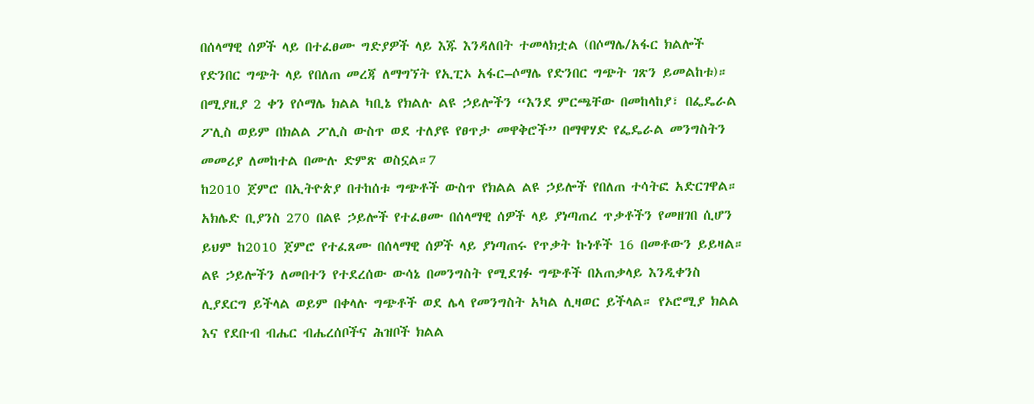በሰላማዊ ሰዎች ላይ በተፈፀሙ ግድያዎች ላይ እጁ እንዳለበት ተመላክቷል (በሶማሌ/አፋር ክልሎች የድንበር ግጭት ላይ የበለጠ መረጃ ለማግኘት የኢፒኦ አፋር–ሶማሌ የድንበር ግጭት ገጽን ይመልከቱ)። በሚያዚያ 2 ቀን የሶማሌ ክልል ካቢኔ የክልሉ ልዩ ኃይሎችን “እንደ ምርጫቸው በመከላከያ፣ በፌዴራል ፖሊስ ወይም በክልል ፖሊስ ውስጥ ወደ ተለያዩ የፀጥታ መዋቅሮች” በማዋሃድ የፌዴራል መንግስትን መመሪያ ለመከተል በሙሉ ድምጽ ወስኗል።7
ከ2010 ጀምሮ በኢትዮጵያ በተከሰቱ ግጭቶች ውስጥ የክልል ልዩ ኃይሎች የበለጠ ተሳትፎ አድርገዋል። አክሌድ ቢያንስ 270 በልዩ ኃይሎች የተፈፀሙ በሰላማዊ ሰዎች ላይ ያነጣጠረ ጥቃቶችን የመዘገበ ሲሆን ይህም ከ2010 ጀምሮ የተፈጸሙ በሰላማዊ ሰዎች ላይ ያነጣጠሩ የጥቃት ኩነቶች 16 በመቶውን ይይዛል። ልዩ ኃይሎችን ለመበተን የተደረሰው ውሳኔ በመንግስት የሚደገፉ ግጭቶች በአጠቃላይ እንዲቀንስ ሊያደርግ ይችላል ወይም በቀላሉ ግጭቶች ወደ ሌላ የመንግስት አካል ሊዛወር ይችላል። የኦሮሚያ ክልል እና የደቡብ ብሔር ብሔረሰቦችና ሕዝቦች ክልል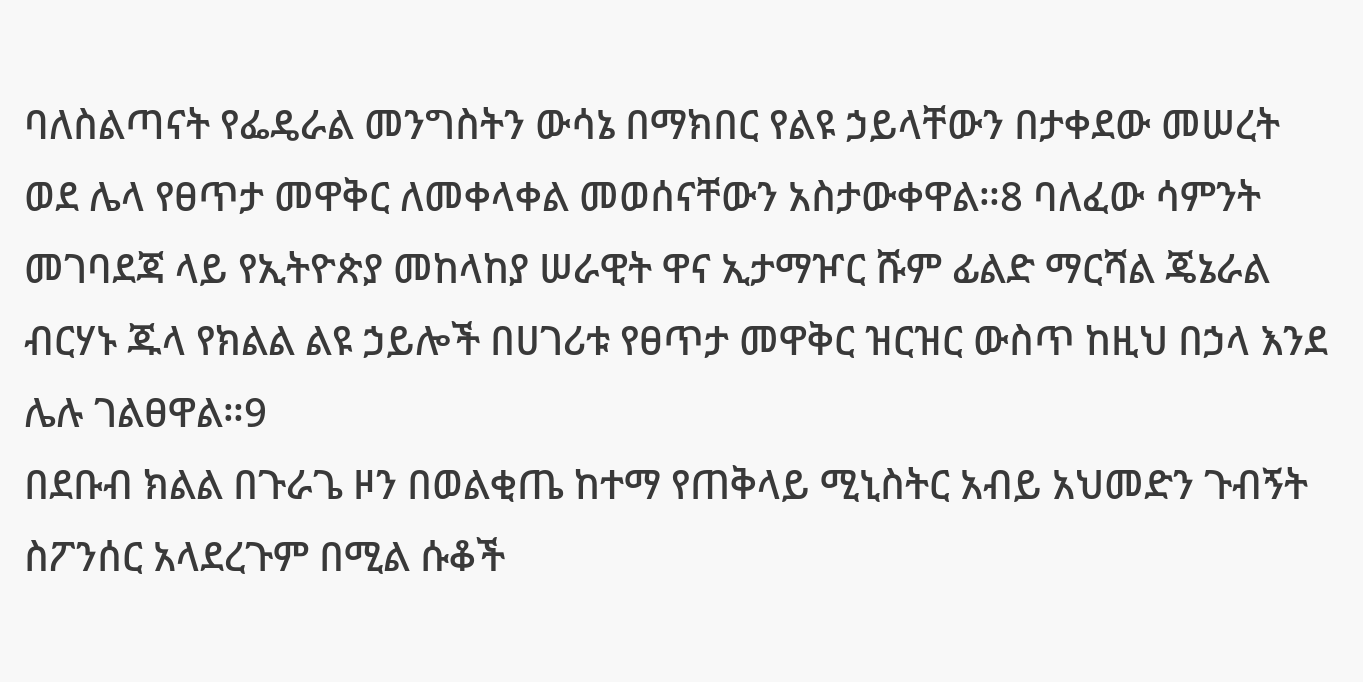ባለስልጣናት የፌዴራል መንግስትን ውሳኔ በማክበር የልዩ ኃይላቸውን በታቀደው መሠረት ወደ ሌላ የፀጥታ መዋቅር ለመቀላቀል መወሰናቸውን አስታውቀዋል።8 ባለፈው ሳምንት መገባደጃ ላይ የኢትዮጵያ መከላከያ ሠራዊት ዋና ኢታማዦር ሹም ፊልድ ማርሻል ጄኔራል ብርሃኑ ጁላ የክልል ልዩ ኃይሎች በሀገሪቱ የፀጥታ መዋቅር ዝርዝር ውስጥ ከዚህ በኃላ እንደ ሌሉ ገልፀዋል።9
በደቡብ ክልል በጉራጌ ዞን በወልቂጤ ከተማ የጠቅላይ ሚኒስትር አብይ አህመድን ጉብኝት ስፖንሰር አላደረጉም በሚል ሱቆች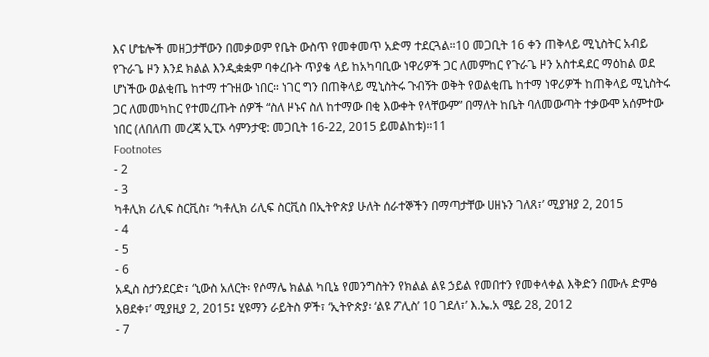እና ሆቴሎች መዘጋታቸውን በመቃወም የቤት ውስጥ የመቀመጥ አድማ ተደርጓል።10 መጋቢት 16 ቀን ጠቅላይ ሚኒስትር አብይ የጉራጌ ዞን እንደ ክልል እንዲቋቋም ባቀረቡት ጥያቄ ላይ ከአካባቢው ነዋሪዎች ጋር ለመምከር የጉራጌ ዞን አስተዳደር ማዕከል ወደ ሆነችው ወልቂጤ ከተማ ተጉዘው ነበር። ነገር ግን በጠቅላይ ሚኒስትሩ ጉብኝት ወቅት የወልቂጤ ከተማ ነዋሪዎች ከጠቅላይ ሚኒስትሩ ጋር ለመመካከር የተመረጡት ሰዎች “ስለ ዞኑና ስለ ከተማው በቂ እውቀት የላቸውም” በማለት ከቤት ባለመውጣት ተቃውሞ አሰምተው ነበር (ለበለጠ መረጃ ኢፒኦ ሳምንታዊ: መጋቢት 16-22, 2015 ይመልከቱ)።11
Footnotes
- 2
- 3
ካቶሊክ ሪሊፍ ስርቪስ፣ ‘ካቶሊክ ሪሊፍ ስርቪስ በኢትዮጵያ ሁለት ሰራተኞችን በማጣታቸው ሀዘኑን ገለጸ፣’ ሚያዝያ 2, 2015
- 4
- 5
- 6
አዲስ ስታንደርድ፣ ‘ኒውስ አለርት፡ የሶማሌ ክልል ካቢኔ የመንግስትን የክልል ልዩ ኃይል የመበተን የመቀላቀል እቅድን በሙሉ ድምፅ አፀደቀ፣’ ሚያዚያ 2, 2015፤ ሂዩማን ራይትስ ዎች፣ ‘ኢትዮጵያ፡ ‘ልዩ ፖሊስ’ 10 ገደለ፣’ እ.ኤ.አ ሜይ 28, 2012
- 7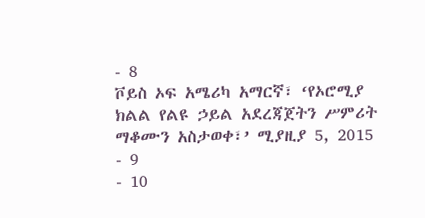- 8
ቮይስ ኦፍ አሜሪካ አማርኛ፣ ‘የኦሮሚያ ክልል የልዩ ኃይል አደረጃጀትን ሥምሪት ማቆሙን አስታወቀ፣’ ሚያዚያ 5, 2015
- 9
- 10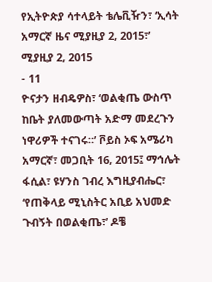የኢትዮጵያ ሳተላይት ቴሌቪዥን፣ ‘ኢሳት አማርኛ ዜና ሚያዚያ 2, 2015፣’ ሚያዚያ 2, 2015
- 11
ዮናታን ዘብዴዎስ፣ ‘ወልቂጤ ውስጥ ከቤት ያለመውጣት አድማ መደረጉን ነዋሪዎች ተናገሩ።’ ቮይስ ኦፍ አሜሪካ አማርኛ፣ መጋቢት 16, 2015፤ ማኅሌት ፋሲል፣ ዩሃንስ ገብረ እግዚያብሔር፣ ‘የጠቅላይ ሚኒስትር አቢይ አህመድ ጉብኝት በወልቂጤ፣’ ዶቼ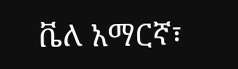ቬለ አማርኛ፣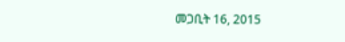መጋቢት 16, 2015